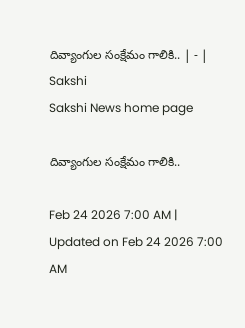దివ్యాంగుల సంక్షేమం గాలికి.. | - | Sakshi
Sakshi News home page

దివ్యాంగుల సంక్షేమం గాలికి..

Feb 24 2026 7:00 AM | Updated on Feb 24 2026 7:00 AM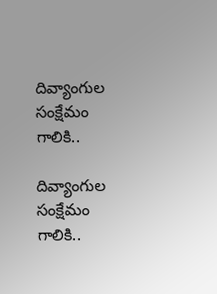దివ్యాంగుల సంక్షేమం గాలికి..

దివ్యాంగుల సంక్షేమం గాలికి..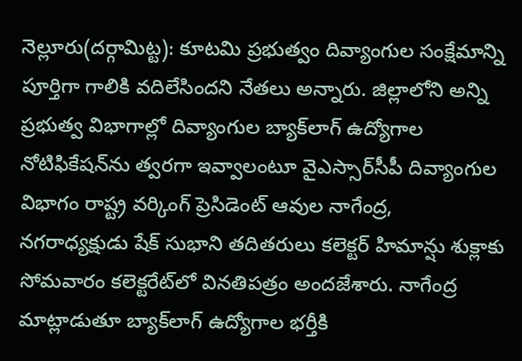నెల్లూరు(దర్గామిట్ట): కూటమి ప్రభుత్వం దివ్యాంగుల సంక్షేమాన్ని పూర్తిగా గాలికి వదిలేసిందని నేతలు అన్నారు. జిల్లాలోని అన్ని ప్రభుత్వ విభాగాల్లో దివ్యాంగుల బ్యాక్‌లాగ్‌ ఉద్యోగాల నోటిఫికేషన్‌ను త్వరగా ఇవ్వాలంటూ వైఎస్సార్‌సీపీ దివ్యాంగుల విభాగం రాష్ట్ర వర్కింగ్‌ ప్రెసిడెంట్‌ ఆవుల నాగేంద్ర, నగరాధ్యక్షుడు షేక్‌ సుభాని తదితరులు కలెక్టర్‌ హిమాన్షు శుక్లాకు సోమవారం కలెక్టరేట్‌లో వినతిపత్రం అందజేశారు. నాగేంద్ర మాట్లాడుతూ బ్యాక్‌లాగ్‌ ఉద్యోగాల భర్తీకి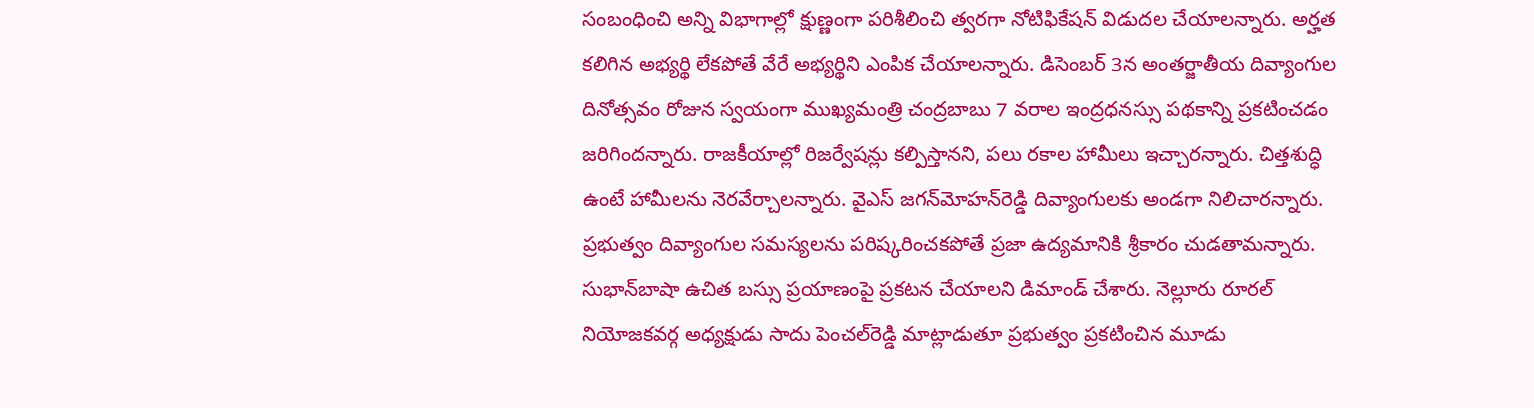సంబంధించి అన్ని విభాగాల్లో క్షుణ్ణంగా పరిశీలించి త్వరగా నోటిఫికేషన్‌ విడుదల చేయాలన్నారు. అర్హత కలిగిన అభ్యర్థి లేకపోతే వేరే అభ్యర్థిని ఎంపిక చేయాలన్నారు. డిసెంబర్‌ 3న అంతర్జాతీయ దివ్యాంగుల దినోత్సవం రోజున స్వయంగా ముఖ్యమంత్రి చంద్రబాబు 7 వరాల ఇంద్రధనస్సు పథకాన్ని ప్రకటించడం జరిగిందన్నారు. రాజకీయాల్లో రిజర్వేషన్లు కల్పిస్తానని, పలు రకాల హామీలు ఇచ్చారన్నారు. చిత్తశుద్ధి ఉంటే హామీలను నెరవేర్చాలన్నారు. వైఎస్‌ జగన్‌మోహన్‌రెడ్డి దివ్యాంగులకు అండగా నిలిచారన్నారు. ప్రభుత్వం దివ్యాంగుల సమస్యలను పరిష్కరించకపోతే ప్రజా ఉద్యమానికి శ్రీకారం చుడతామన్నారు. సుభాన్‌బాషా ఉచిత బస్సు ప్రయాణంపై ప్రకటన చేయాలని డిమాండ్‌ చేశారు. నెల్లూరు రూరల్‌ నియోజకవర్గ అధ్యక్షుడు సాదు పెంచల్‌రెడ్డి మాట్లాడుతూ ప్రభుత్వం ప్రకటించిన మూడు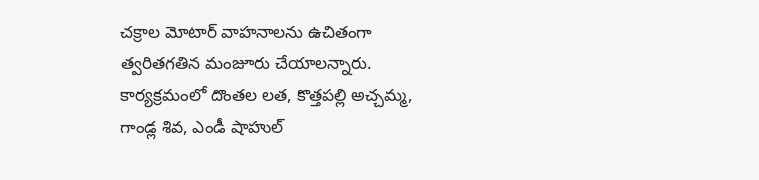చక్రాల మోటార్‌ వాహనాలను ఉచితంగా త్వరితగతిన మంజూరు చేయాలన్నారు. కార్యక్రమంలో దొంతల లత, కొత్తపల్లి అచ్చమ్మ, గాండ్ల శివ, ఎండీ షాహుల్‌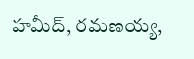హమీద్‌, రమణయ్య,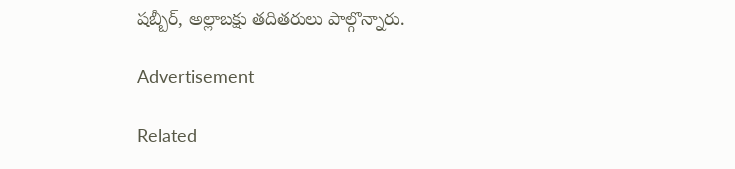షబ్బీర్‌, అల్లాబక్షు తదితరులు పాల్గొన్నారు.

Advertisement

Related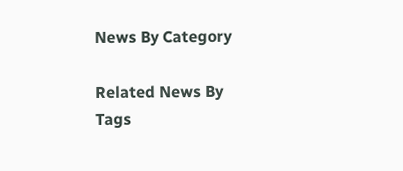News By Category

Related News By Tags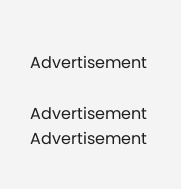Advertisement

Advertisement
Advertisement